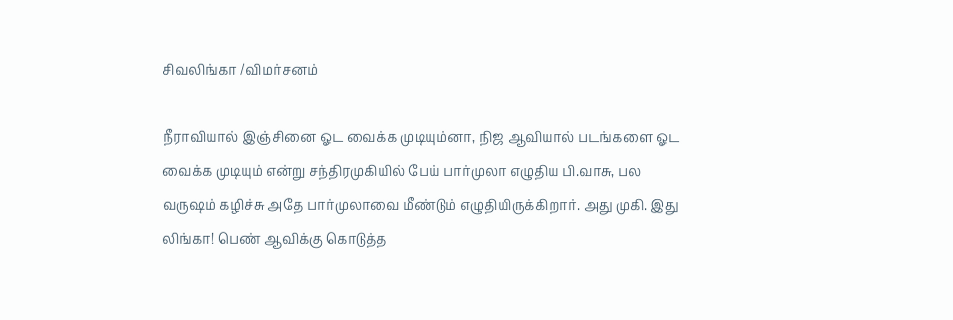சிவலிங்கா /விமர்சனம்

நீராவியால் இஞ்சினை ஓட வைக்க முடியும்னா, நிஜ ஆவியால் படங்களை ஓட வைக்க முடியும் என்று சந்திரமுகியில் பேய் பார்முலா எழுதிய பி.வாசு, பல வருஷம் கழிச்சு அதே பார்முலாவை மீண்டும் எழுதியிருக்கிறார். அது முகி. இது லிங்கா! பெண் ஆவிக்கு கொடுத்த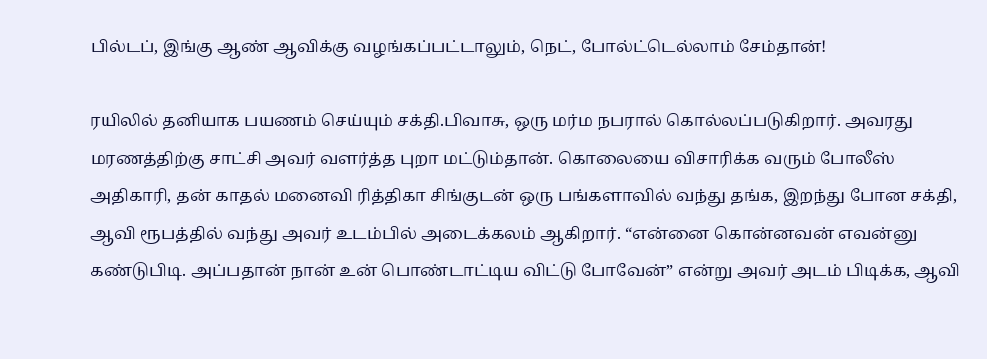பில்டப், இங்கு ஆண் ஆவிக்கு வழங்கப்பட்டாலும், நெட், போல்ட்டெல்லாம் சேம்தான்!

ரயிலில் தனியாக பயணம் செய்யும் சக்தி.பிவாசு, ஒரு மர்ம நபரால் கொல்லப்படுகிறார். அவரது மரணத்திற்கு சாட்சி அவர் வளர்த்த புறா மட்டும்தான். கொலையை விசாரிக்க வரும் போலீஸ் அதிகாரி, தன் காதல் மனைவி ரித்திகா சிங்குடன் ஒரு பங்களாவில் வந்து தங்க, இறந்து போன சக்தி, ஆவி ரூபத்தில் வந்து அவர் உடம்பில் அடைக்கலம் ஆகிறார். “என்னை கொன்னவன் எவன்னு கண்டுபிடி. அப்பதான் நான் உன் பொண்டாட்டிய விட்டு போவேன்” என்று அவர் அடம் பிடிக்க, ஆவி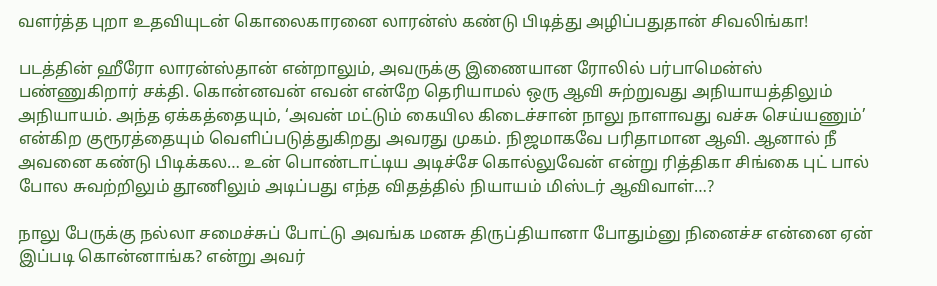வளர்த்த புறா உதவியுடன் கொலைகாரனை லாரன்ஸ் கண்டு பிடித்து அழிப்பதுதான் சிவலிங்கா!

படத்தின் ஹீரோ லாரன்ஸ்தான் என்றாலும், அவருக்கு இணையான ரோலில் பர்பாமென்ஸ் பண்ணுகிறார் சக்தி. கொன்னவன் எவன் என்றே தெரியாமல் ஒரு ஆவி சுற்றுவது அநியாயத்திலும் அநியாயம். அந்த ஏக்கத்தையும், ‘அவன் மட்டும் கையில கிடைச்சான் நாலு நாளாவது வச்சு செய்யணும்’ என்கிற குரூரத்தையும் வெளிப்படுத்துகிறது அவரது முகம். நிஜமாகவே பரிதாமான ஆவி. ஆனால் நீ அவனை கண்டு பிடிக்கல… உன் பொண்டாட்டிய அடிச்சே கொல்லுவேன் என்று ரித்திகா சிங்கை புட் பால் போல சுவற்றிலும் தூணிலும் அடிப்பது எந்த விதத்தில் நியாயம் மிஸ்டர் ஆவிவாள்…?

நாலு பேருக்கு நல்லா சமைச்சுப் போட்டு அவங்க மனசு திருப்தியானா போதும்னு நினைச்ச என்னை ஏன் இப்படி கொன்னாங்க? என்று அவர்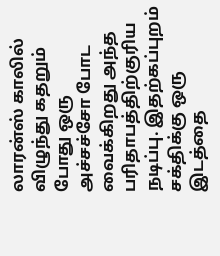லாரன்ஸ் காலில் விழுந்து கதறும் போது ஒரு அச்சச்சோ போட வைக்கிறது அந்த பரிதாபத்திற்குரிய நடிப்பு. இதற்கப்புறம் சக்திக்கு ஒரு இடத்தை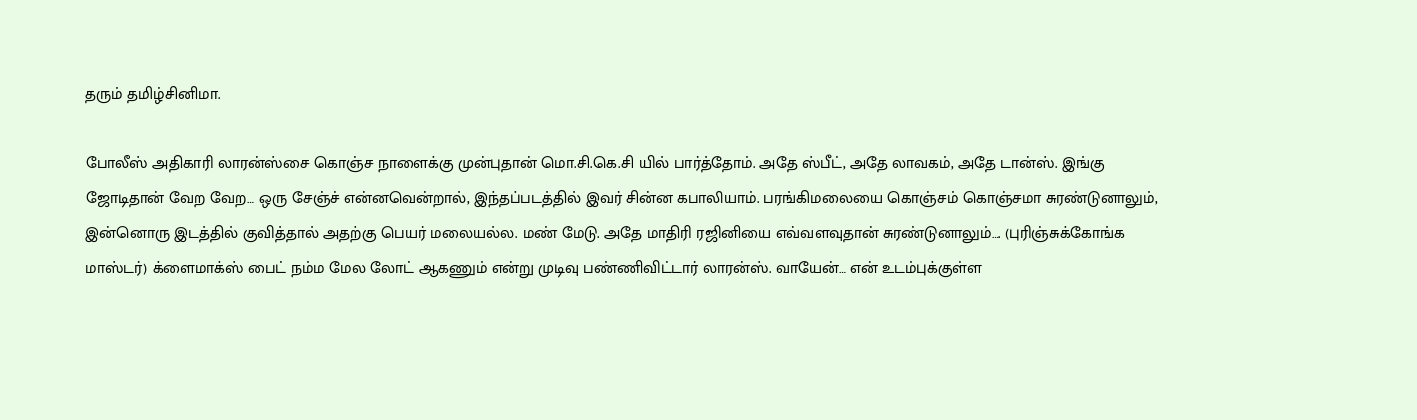தரும் தமிழ்சினிமா.

போலீஸ் அதிகாரி லாரன்ஸ்சை கொஞ்ச நாளைக்கு முன்புதான் மொ.சி.கெ.சி யில் பார்த்தோம். அதே ஸ்பீட், அதே லாவகம், அதே டான்ஸ். இங்கு ஜோடிதான் வேற வேற… ஒரு சேஞ்ச் என்னவென்றால், இந்தப்படத்தில் இவர் சின்ன கபாலியாம். பரங்கிமலையை கொஞ்சம் கொஞ்சமா சுரண்டுனாலும், இன்னொரு இடத்தில் குவித்தால் அதற்கு பெயர் மலையல்ல. மண் மேடு. அதே மாதிரி ரஜினியை எவ்வளவுதான் சுரண்டுனாலும்…. (புரிஞ்சுக்கோங்க மாஸ்டர்) க்ளைமாக்ஸ் பைட் நம்ம மேல லோட் ஆகணும் என்று முடிவு பண்ணிவிட்டார் லாரன்ஸ். வாயேன்… என் உடம்புக்குள்ள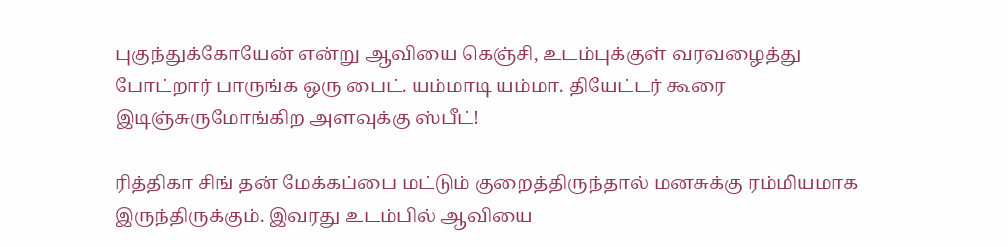புகுந்துக்கோயேன் என்று ஆவியை கெஞ்சி, உடம்புக்குள் வரவழைத்து போட்றார் பாருங்க ஒரு பைட். யம்மாடி யம்மா. தியேட்டர் கூரை இடிஞ்சுருமோங்கிற அளவுக்கு ஸ்பீட்!

ரித்திகா சிங் தன் மேக்கப்பை மட்டும் குறைத்திருந்தால் மனசுக்கு ரம்மியமாக இருந்திருக்கும். இவரது உடம்பில் ஆவியை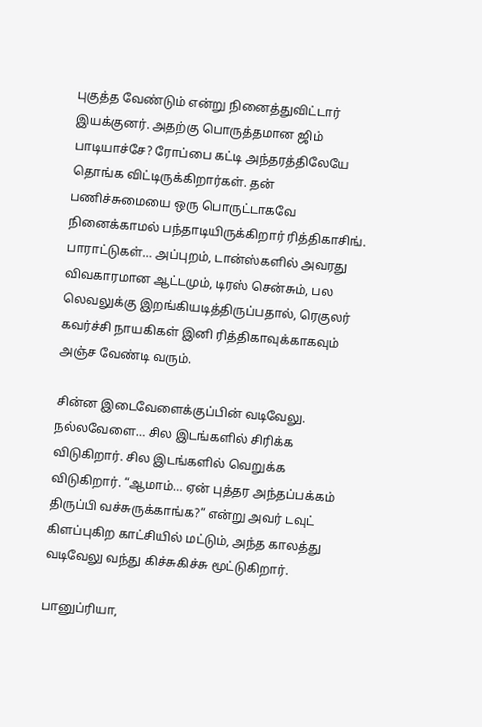புகுத்த வேண்டும் என்று நினைத்துவிட்டார் இயக்குனர். அதற்கு பொருத்தமான ஜிம் பாடியாச்சே? ரோப்பை கட்டி அந்தரத்திலேயே தொங்க விட்டிருக்கிறார்கள். தன் பணிச்சுமையை ஒரு பொருட்டாகவே நினைக்காமல் பந்தாடியிருக்கிறார் ரித்திகாசிங். பாராட்டுகள்… அப்புறம், டான்ஸ்களில் அவரது விவகாரமான ஆட்டமும், டிரஸ் சென்சும், பல லெவலுக்கு இறங்கியடித்திருப்பதால், ரெகுலர் கவர்ச்சி நாயகிகள் இனி ரித்திகாவுக்காகவும் அஞ்ச வேண்டி வரும்.

சின்ன இடைவேளைக்குப்பின் வடிவேலு. நல்லவேளை… சில இடங்களில் சிரிக்க விடுகிறார். சில இடங்களில் வெறுக்க விடுகிறார். “ஆமாம்… ஏன் புத்தர அந்தப்பக்கம் திருப்பி வச்சுருக்காங்க?” என்று அவர் டவுட் கிளப்புகிற காட்சியில் மட்டும், அந்த காலத்து வடிவேலு வந்து கிச்சுகிச்சு மூட்டுகிறார்.

பானுப்ரியா,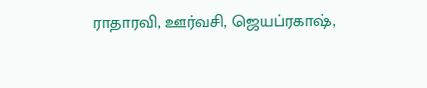ராதாரவி, ஊர்வசி, ஜெயப்ரகாஷ்,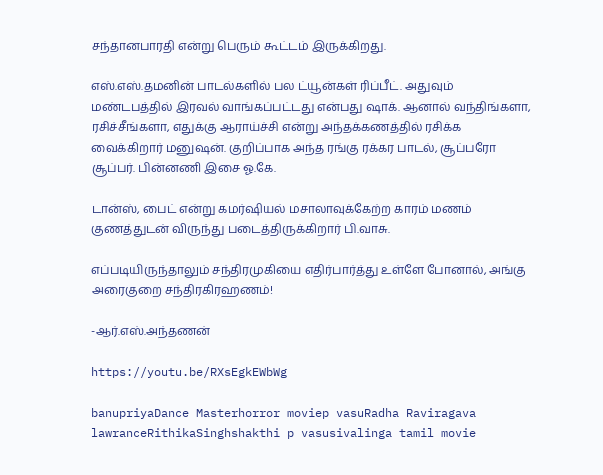சந்தானபாரதி என்று பெரும் கூட்டம் இருக்கிறது.

எஸ்.எஸ்.தமனின் பாடல்களில் பல ட்யூன்கள் ரிப்பீட். அதுவும் மண்டபத்தில் இரவல் வாங்கப்பட்டது என்பது ஷாக். ஆனால் வந்திங்களா, ரசிச்சீங்களா, எதுக்கு ஆராய்ச்சி என்று அந்தக்கணத்தில் ரசிக்க வைக்கிறார் மனுஷன். குறிப்பாக அந்த ரங்கு ரக்கர பாடல், சூப்பரோ சூப்பர். பின்னணி இசை ஓ.கே.

டான்ஸ், பைட் என்று கமர்ஷியல் மசாலாவுக்கேற்ற காரம் மணம் குணத்துடன் விருந்து படைத்திருக்கிறார் பி.வாசு.

எப்படியிருந்தாலும் சந்திரமுகியை எதிர்பார்த்து உள்ளே போனால், அங்கு அரைகுறை சந்திரகிரஹணம்!

-ஆர்.எஸ்.அந்தணன்

https://youtu.be/RXsEgkEWbWg

banupriyaDance Masterhorror moviep vasuRadha Raviragava lawranceRithikaSinghshakthi p vasusivalinga tamil movie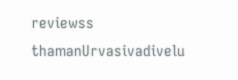reviewss thamanUrvasivadivelu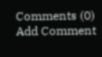Comments (0)
Add Comment